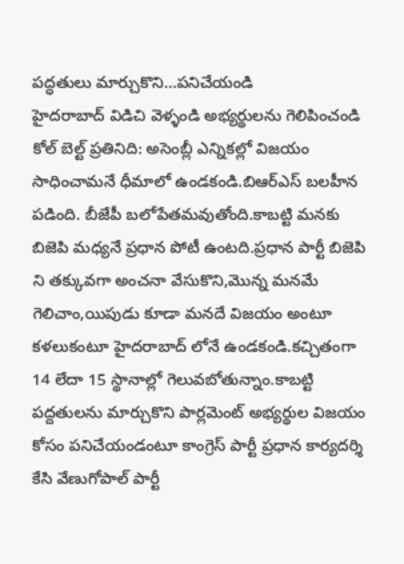పద్ధతులు మార్చుకొని…పనిచేయండి
హైదరాబాద్ విడిచి వెళ్ళండి అభ్యర్థులను గెలిపించండి కోల్ బెల్ట్ ప్రతినిది: అసెంబ్లీ ఎన్నికల్లో విజయం సాధించామనే ధీమాలో ఉండకండి.బిఆర్ఎస్ బలహీన పడింది. బీజేపీ బలోపేతమవుతోంది.కాబట్టి మనకు బిజెపి మధ్యనే ప్రధాన పోటీ ఉంటది.ప్రధాన పార్టీ బిజెపి ని తక్కువగా అంచనా వేసుకొని,మొన్న మనమే గెలిచాం,యిపుడు కూడా మనదే విజయం అంటూ కళలుకంటూ హైదరాబాద్ లోనే ఉండకండి.కచ్చితంగా 14 లేదా 15 స్థానాల్లో గెలువబోతున్నాం.కాబట్టి పద్దతులను మార్చుకొని పార్లమెంట్ అభ్యర్థుల విజయం కోసం పనిచేయండంటూ కాంగ్రెస్ పార్టీ ప్రధాన కార్యదర్శి కేసి వేణుగోపాల్ పార్టీ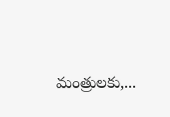మంత్రులకు,...